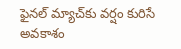ఫైనల్ మ్యాచ్‌‌కు వర్షం కురిసే అవకాశం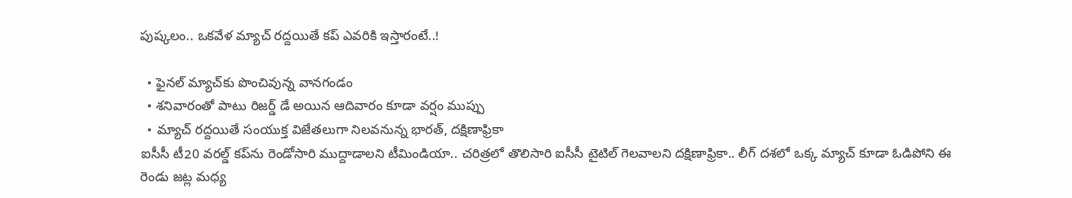పుష్కలం.. ఒకవేళ మ్యాచ్ రద్దయితే కప్ ఎవరికి ఇస్తారంటే..!

  • ఫైనల్ మ్యాచ్‌కు పొంచివున్న వానగండం
  • శనివారంతో పాటు రిజర్డ్ డే అయిన ఆదివారం కూడా వర్షం ముప్పు
  • మ్యాచ్ రద్దయితే సంయుక్త విజేతలుగా నిలవనున్న భారత్, దక్షిణాఫ్రికా
ఐసీసీ టీ20 వరల్డ్ కప్‌ను రెండోసారి ముద్దాడాలని టీమిండియా.. చరిత్రలో తొలిసారి ఐసీసీ టైటిల్ గెలవాలని దక్షిణాఫ్రికా.. లీగ్ దశలో ఒక్క మ్యాచ్‌ కూడా ఓడిపోని ఈ రెండు జట్ల మధ్య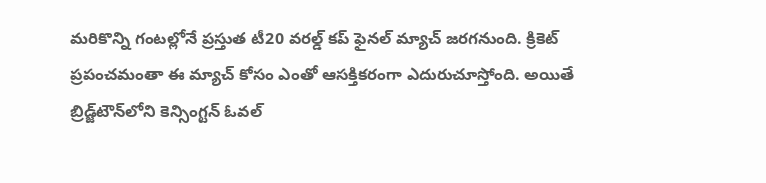మరికొన్ని గంటల్లోనే ప్రస్తుత టీ20 వరల్డ్ కప్ ఫైనల్ మ్యాచ్ జరగనుంది. క్రికెట్ ప్రపంచమంతా ఈ మ్యాచ్ కోసం ఎంతో ఆసక్తికరంగా ఎదురుచూస్తోంది. అయితే బ్రిడ్జ్‌టౌన్‌లోని కెన్సింగ్టన్ ఓవల్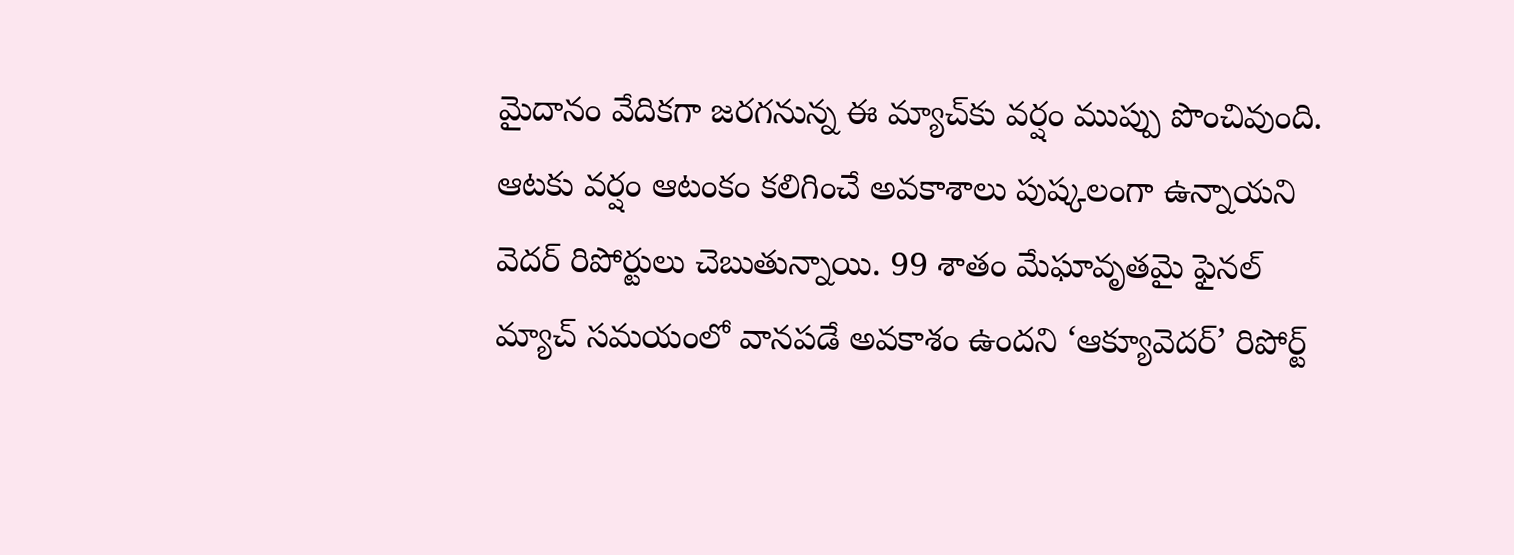మైదానం వేదికగా జరగనున్న ఈ మ్యాచ్‌కు వర్షం ముప్పు పొంచివుంది. ఆటకు వర్షం ఆటంకం కలిగించే అవకాశాలు పుష్కలంగా ఉన్నాయని వెదర్ రిపోర్టులు చెబుతున్నాయి. 99 శాతం మేఘావృతమై ఫైనల్ మ్యాచ్‌ సమయంలో వానపడే అవకాశం ఉందని ‘ఆక్యూవెదర్’ రిపోర్ట్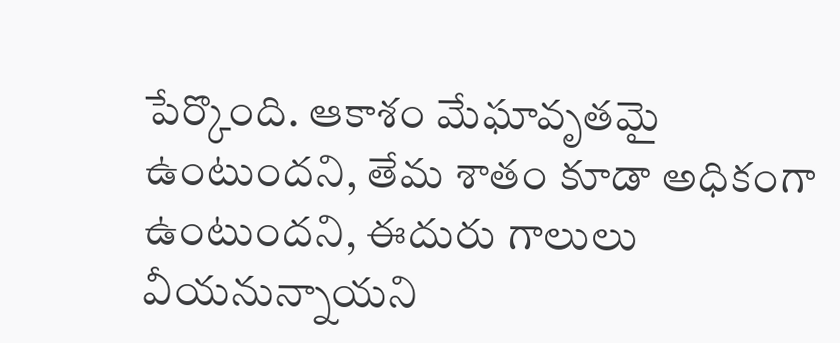పేర్కొంది. ఆకాశం మేఘావృతమై ఉంటుందని, తేమ శాతం కూడా అధికంగా ఉంటుందని, ఈదురు గాలులు వీయనున్నాయని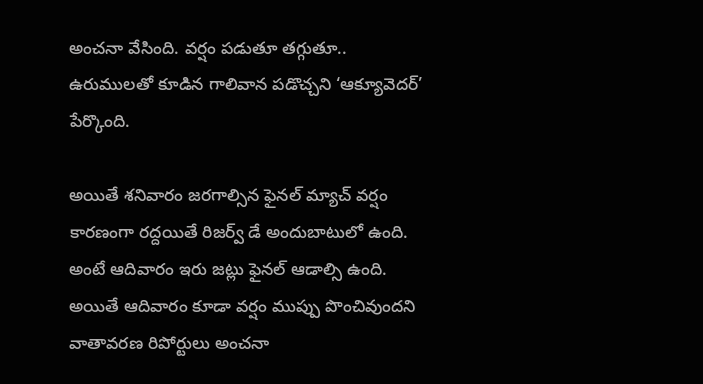అంచనా వేసింది. వర్షం పడుతూ తగ్గుతూ.. ఉరుములతో కూడిన గాలివాన పడొచ్చని ‘ఆక్యూవెదర్’ పేర్కొంది.

అయితే శనివారం జరగాల్సిన ఫైనల్ మ్యాచ్ వర్షం కారణంగా రద్దయితే రిజర్వ్ డే అందుబాటులో ఉంది. అంటే ఆదివారం ఇరు జట్లు ఫైనల్ ఆడాల్సి ఉంది. అయితే ఆదివారం కూడా వర్షం ముప్పు పొంచివుందని వాతావరణ రిపోర్టులు అంచనా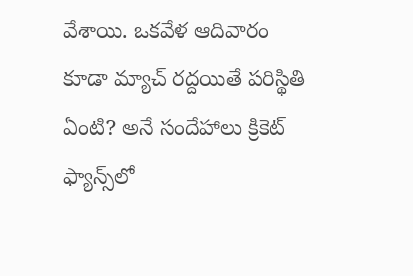వేశాయి. ఒకవేళ ఆదివారం కూడా మ్యాచ్ రద్దయితే పరిస్థితి ఏంటి? అనే సందేహాలు క్రికెట్ ఫ్యాన్స్‌లో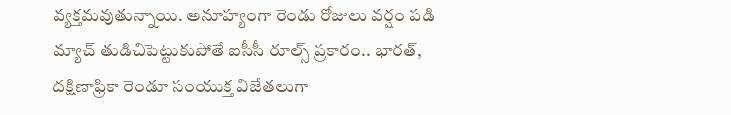వ్యక్తమవుతున్నాయి. అనూహ్యంగా రెండు రోజులు వర్షం పడి మ్యాచ్‌ తుడిచిపెట్టుకుపోతే ఐసీసీ రూల్స్ ప్రకారం.. భారత్, దక్షిణాఫ్రికా రెండూ సంయుక్త విజేతలుగా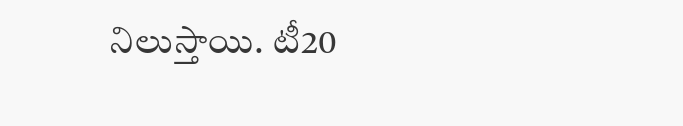నిలుస్తాయి. టీ20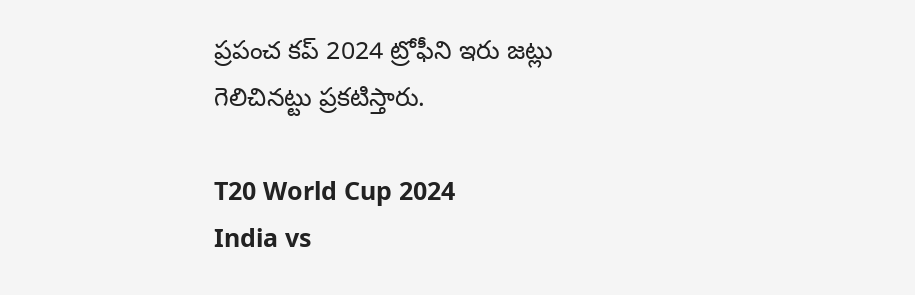ప్రపంచ కప్ 2024 ట్రోఫీని ఇరు జట్లు గెలిచినట్టు ప్రకటిస్తారు.

T20 World Cup 2024
India vs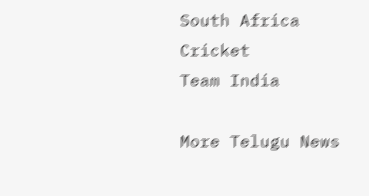South Africa
Cricket
Team India

More Telugu News